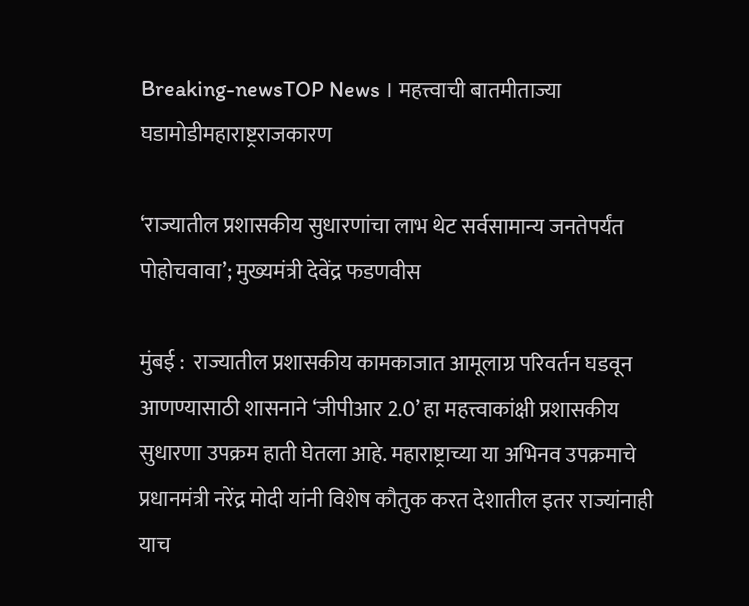Breaking-newsTOP News । महत्त्वाची बातमीताज्या घडामोडीमहाराष्ट्रराजकारण

‘राज्यातील प्रशासकीय सुधारणांचा लाभ थेट सर्वसामान्य जनतेपर्यंत पोहोचवावा’; मुख्यमंत्री देवेंद्र फडणवीस

मुंबई :  राज्यातील प्रशासकीय कामकाजात आमूलाग्र परिवर्तन घडवून आणण्यासाठी शासनाने ‘जीपीआर 2.0’ हा महत्त्वाकांक्षी प्रशासकीय सुधारणा उपक्रम हाती घेतला आहे. महाराष्ट्राच्या या अभिनव उपक्रमाचे प्रधानमंत्री नरेंद्र मोदी यांनी विशेष कौतुक करत देशातील इतर राज्यांनाही याच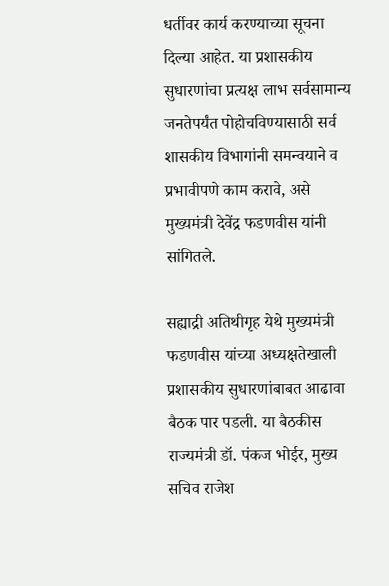धर्तीवर कार्य करण्याच्या सूचना दिल्या आहेत. या प्रशासकीय सुधारणांचा प्रत्यक्ष लाभ सर्वसामान्य जनतेपर्यंत पोहोचविण्यासाठी सर्व शासकीय विभागांनी समन्वयाने व प्रभावीपणे काम करावे, असे मुख्यमंत्री देवेंद्र फडणवीस यांनी सांगितले.

सह्याद्री अतिथीगृह येथे मुख्यमंत्री फडणवीस यांच्या अध्यक्षतेखाली प्रशासकीय सुधारणांबाबत आढावा बैठक पार पडली. या बैठकीस राज्यमंत्री डॉ. पंकज भोईर, मुख्य सचिव राजेश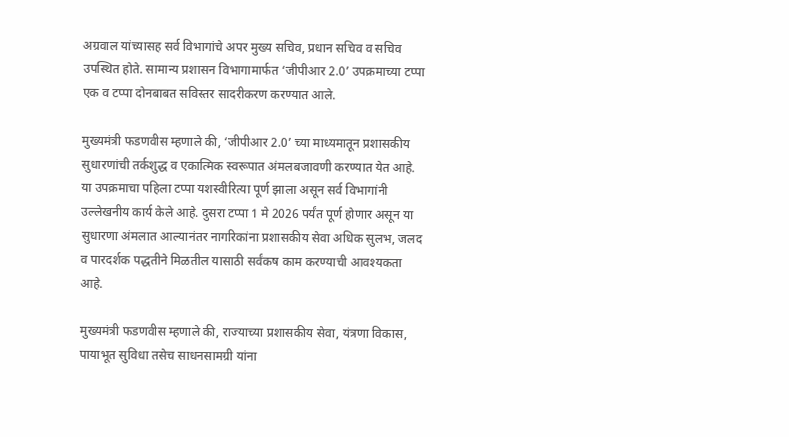अग्रवाल यांच्यासह सर्व विभागांचे अपर मुख्य सचिव, प्रधान सचिव व सचिव उपस्थित होते. सामान्य प्रशासन विभागामार्फत ‘जीपीआर 2.0’ उपक्रमाच्या टप्पा एक व टप्पा दोनबाबत सविस्तर सादरीकरण करण्यात आले.

मुख्यमंत्री फडणवीस म्हणाले की, ‘जीपीआर 2.0’ च्या माध्यमातून प्रशासकीय सुधारणांची तर्कशुद्ध व एकात्मिक स्वरूपात अंमलबजावणी करण्यात येत आहे. या उपक्रमाचा पहिला टप्पा यशस्वीरित्या पूर्ण झाला असून सर्व विभागांनी उल्लेखनीय कार्य केले आहे. दुसरा टप्पा 1 मे 2026 पर्यंत पूर्ण होणार असून या सुधारणा अंमलात आल्यानंतर नागरिकांना प्रशासकीय सेवा अधिक सुलभ, जलद व पारदर्शक पद्धतीने मिळतील यासाठी सर्वंकष काम करण्याची आवश्यकता आहे.

मुख्यमंत्री फडणवीस म्हणाले की, राज्याच्या प्रशासकीय सेवा, यंत्रणा विकास, पायाभूत सुविधा तसेच साधनसामग्री यांना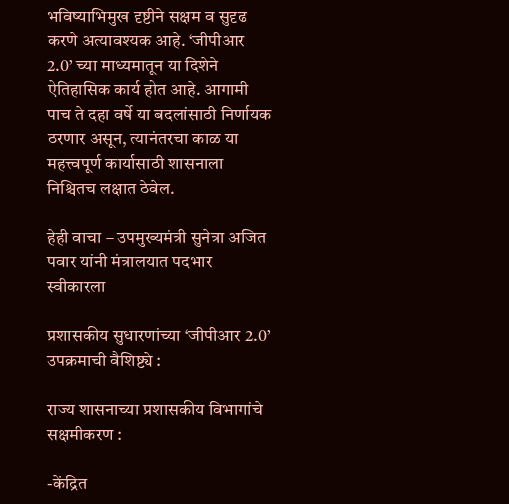भविष्याभिमुख दृष्टीने सक्षम व सुदृढ करणे अत्यावश्यक आहे. ‘जीपीआर 2.0’ च्या माध्यमातून या दिशेने ऐतिहासिक कार्य होत आहे. आगामी पाच ते दहा वर्षे या बदलांसाठी निर्णायक ठरणार असून, त्यानंतरचा काळ या महत्त्वपूर्ण कार्यासाठी शासनाला निश्चितच लक्षात ठेवेल.

हेही वाचा – उपमुख्यमंत्री सुनेत्रा अजित पवार यांनी मंत्रालयात पदभार स्वीकारला

प्रशासकीय सुधारणांच्या ‘जीपीआर 2.0’ उपक्रमाची वैशिष्ट्ये :

राज्य शासनाच्या प्रशासकीय विभागांचे सक्षमीकरण :

-केंद्रित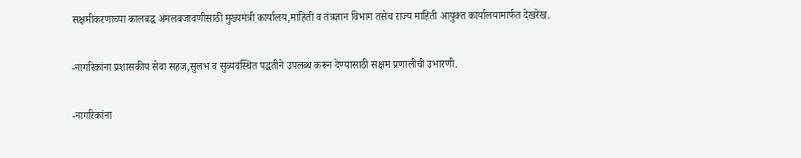सक्षमीकरणाच्या कालबद्ध अंमलबजावणीसाठी मुख्यमंत्री कार्यालय,माहिती व तंत्रज्ञान विभाग तसेच राज्य माहिती आयुक्त कार्यालयामार्फत देखरेख.

-नागरिकांना प्रशासकीय सेवा सहज,सुलभ व सुव्यवस्थित पद्धतीने उपलब्ध करून देण्यासाठी सक्षम प्रणालीची उभारणी.

-नागरिकांना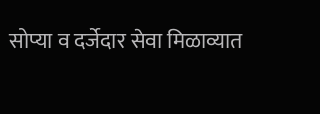सोप्या व दर्जेदार सेवा मिळाव्यात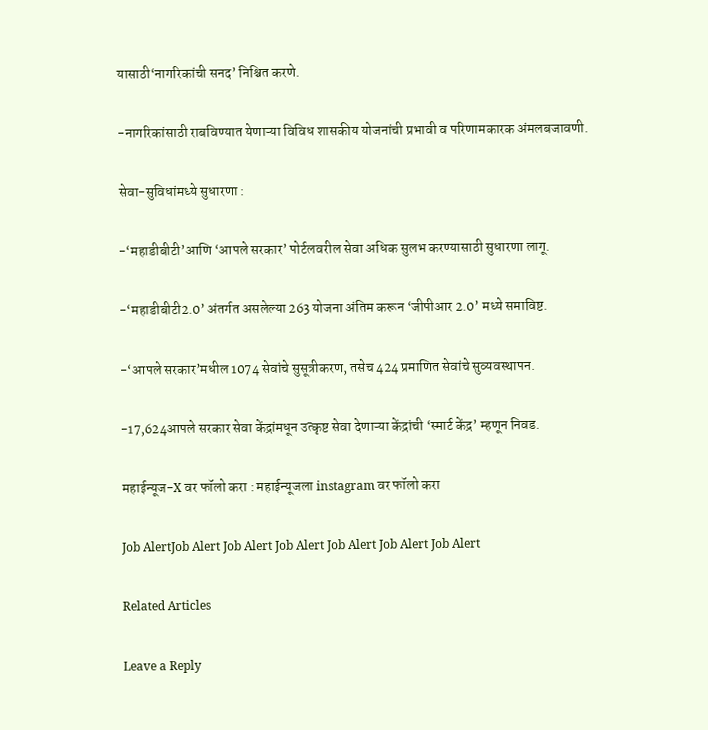यासाठी‘नागरिकांची सनद’ निश्चित करणे.

-नागरिकांसाठी राबविण्यात येणाऱ्या विविध शासकीय योजनांची प्रभावी व परिणामकारक अंमलबजावणी.

सेवा-सुविधांमध्ये सुधारणा :

-‘महाडीबीटी’आणि ‘आपले सरकार’ पोर्टलवरील सेवा अधिक सुलभ करण्यासाठी सुधारणा लागू.

-‘महाडीबीटी2.0’ अंतर्गत असलेल्या 263 योजना अंतिम करून ‘जीपीआर 2.0’ मध्ये समाविष्ट.

-‘आपले सरकार’मधील 1074 सेवांचे सुसूत्रीकरण, तसेच 424 प्रमाणित सेवांचे सुव्यवस्थापन.

-17,624आपले सरकार सेवा केंद्रांमधून उत्कृष्ट सेवा देणाऱ्या केंद्रांची ‘स्मार्ट केंद्र’ म्हणून निवड.

महाईन्यूज-X वर फॉलो करा : महाईन्यूजला instagram वर फॉलो करा

Job AlertJob Alert Job Alert Job Alert Job Alert Job Alert Job Alert

Related Articles

Leave a Reply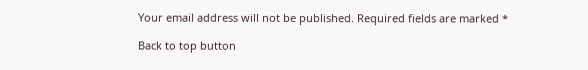Your email address will not be published. Required fields are marked *

Back to top button